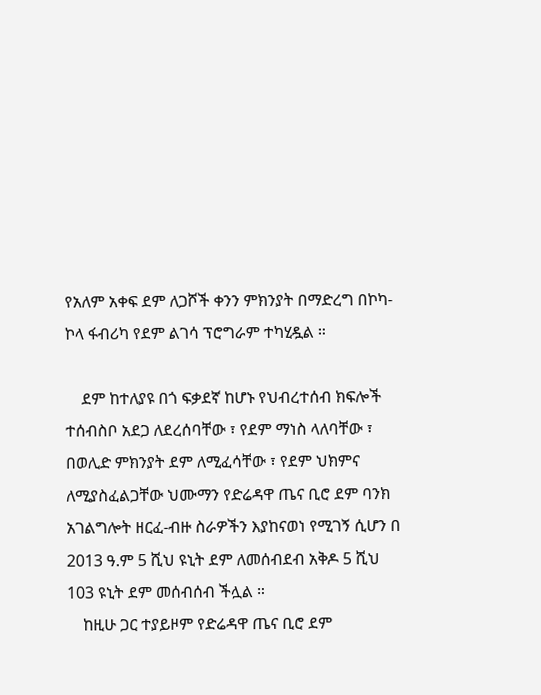የአለም አቀፍ ደም ለጋሾች ቀንን ምክንያት በማድረግ በኮካ-ኮላ ፋብሪካ የደም ልገሳ ፕሮግራም ተካሂዷል ።

    ደም ከተለያዩ በጎ ፍቃደኛ ከሆኑ የህብረተሰብ ክፍሎች ተሰብስቦ አደጋ ለደረሰባቸው ፣ የደም ማነስ ላለባቸው ፣ በወሊድ ምክንያት ደም ለሚፈሳቸው ፣ የደም ህክምና ለሚያስፈልጋቸው ህሙማን የድሬዳዋ ጤና ቢሮ ደም ባንክ አገልግሎት ዘርፈ-ብዙ ስራዎችን እያከናወነ የሚገኝ ሲሆን በ 2013 ዓ.ም 5 ሺህ ዩኒት ደም ለመሰብደብ አቅዶ 5 ሺህ 103 ዩኒት ደም መሰብሰብ ችሏል ።
    ከዚሁ ጋር ተያይዞም የድሬዳዋ ጤና ቢሮ ደም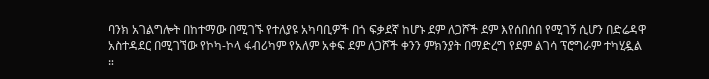ባንክ አገልግሎት በከተማው በሚገኙ የተለያዩ አካባቢዎች በጎ ፍቃደኛ ከሆኑ ደም ለጋሾች ደም እየሰበሰበ የሚገኝ ሲሆን በድሬዳዋ አስተዳደር በሚገኘው የኮካ-ኮላ ፋብሪካም የአለም አቀፍ ደም ለጋሾች ቀንን ምክንያት በማድረግ የደም ልገሳ ፕሮግራም ተካሂዷል ።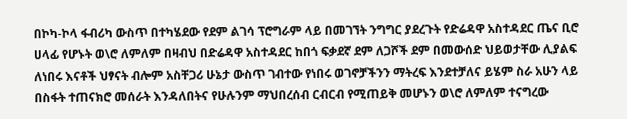በኮካ-ኮላ ፋብሪካ ውስጥ በተካሄደው የደም ልገሳ ፕሮግራም ላይ በመገኘት ንግግር ያደረጉት የድሬዳዋ አስተዳደር ጤና ቢሮ ሀላፊ የሆኑት ወ\ሮ ለምለም በዛብህ በድሬዳዋ አስተዳደር ከበጎ ፍቃደኛ ደም ለጋሾች ደም በመውሰድ ህይወታቸው ሊያልፍ ለነበሩ እናቶች ህፃናት ብሎም አስቸጋሪ ሁኔታ ውስጥ ገብተው የነበሩ ወገኖቻችንን ማትረፍ እንደተቻለና ይሄም ስራ አሁን ላይ በስፋት ተጠናክሮ መሰራት እንዳለበትና የሁሉንም ማህበረሰብ ርብርብ የሚጠይቅ መሆኑን ወ\ሮ ለምለም ተናግረው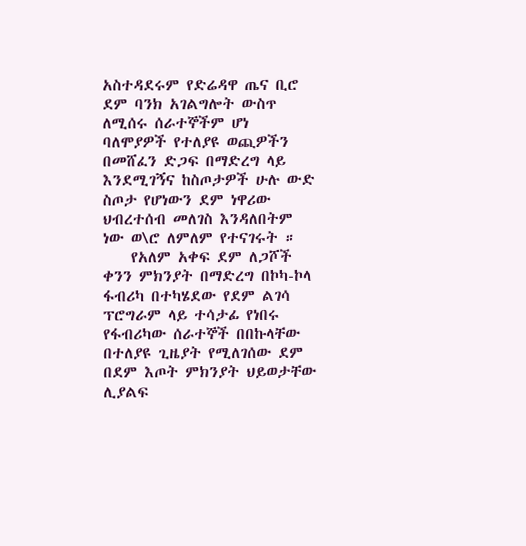አስተዳደሩም የድሬዳዋ ጤና ቢሮ ደም ባንክ አገልግሎት ውስጥ ለሚሰሩ ሰራተኞችም ሆነ ባለሞያዎች የተለያዩ ወጪዎችን በመሸፈን ድጋፍ በማድረግ ላይ እንደሚገኝና ከስጦታዎች ሁሉ ውድ ስጦታ የሆነውን ደም ነዋሪው ህብረተሰብ መለገስ እንዳለበትም ነው ወ\ሮ ለምለም የተናገሩት ።
    የአለም አቀፍ ደም ለጋሾች ቀንን ምክንያት በማድረግ በኮካ-ኮላ ፋብሪካ በተካሄደው የደም ልገሳ ፕሮግራም ላይ ተሳታፊ የነበሩ የፋብሪካው ሰራተኞች በበኩላቸው በተለያዩ ጊዜያት የሚለገሰው ደም በደም እጦት ምክንያት ህይወታቸው ሊያልፍ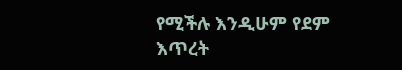የሚችሉ እንዲሁም የደም እጥረት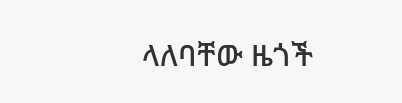ላለባቸው ዜጎች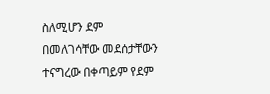ስለሚሆን ደም በመለገሳቸው መደሰታቸውን ተናግረው በቀጣይም የደም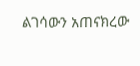ልገሳውን አጠናክረው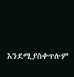እንደሚያስቀጥሉም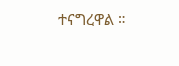ተናግረዋል ።